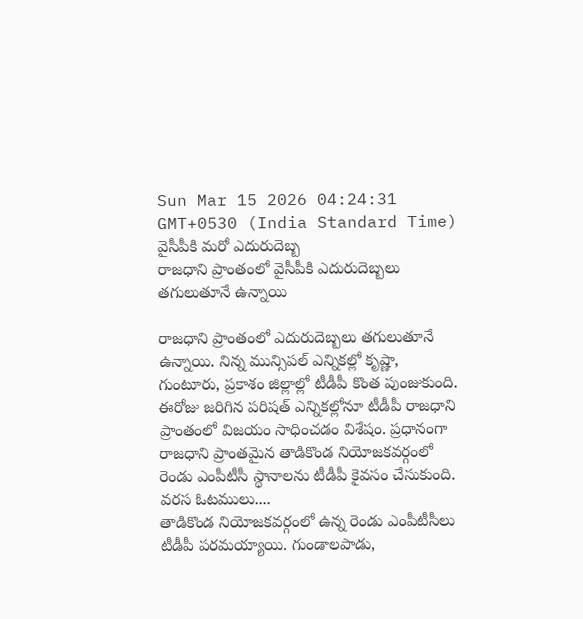Sun Mar 15 2026 04:24:31 GMT+0530 (India Standard Time)
వైసీపీకి మరో ఎదురుదెబ్బ
రాజధాని ప్రాంతంలో వైసీపీకి ఎదురుదెబ్బలు తగులుతూనే ఉన్నాయి

రాజధాని ప్రాంతంలో ఎదురుదెబ్బలు తగులుతూనే ఉన్నాయి. నిన్న మున్సిపల్ ఎన్నికల్లో కృష్ణా, గుంటూరు, ప్రకాశం జిల్లాల్లో టీడీపీ కొంత పుంజుకుంది. ఈరోజు జరిగిన పరిషత్ ఎన్నికల్లోనూ టీడీపీ రాజధాని ప్రాంతంలో విజయం సాధించడం విశేషం. ప్రధానంగా రాజధాని ప్రాంతమైన తాడికొండ నియోజకవర్గంలో రెండు ఎంపీటీసీ స్థానాలను టీడీపీ కైవసం చేసుకుంది.
వరస ఓటములు....
తాడికొండ నియోజకవర్గంలో ఉన్న రెండు ఎంపీటీసీలు టీడీపీ పరమయ్యాయి. గుండాలపాడు,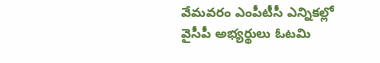వేమవరం ఎంపీటీసీ ఎన్నికల్లో వైసీపీ అభ్యర్థులు ఓటమి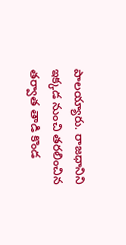పాలయ్యారు. రాజధానిని ఇక్కడ నుంచి తరలించిన తర్వాత తాడి కొండ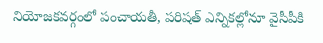నియోజకవర్గంలో పంచాయతీ, పరిషత్ ఎన్నికల్లోనూ వైసీపీకి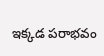ఇక్కడ పరాభవం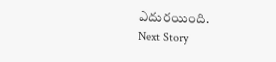ఎదురయింది.
Next Story